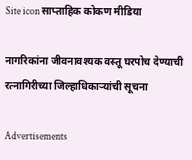Site icon साप्ताहिक कोकण मीडिया

नागरिकांना जीवनावश्यक वस्तू घरपोच देण्याची रत्नागिरीच्या जिल्हाधिकाऱ्यांची सूचना

Advertisements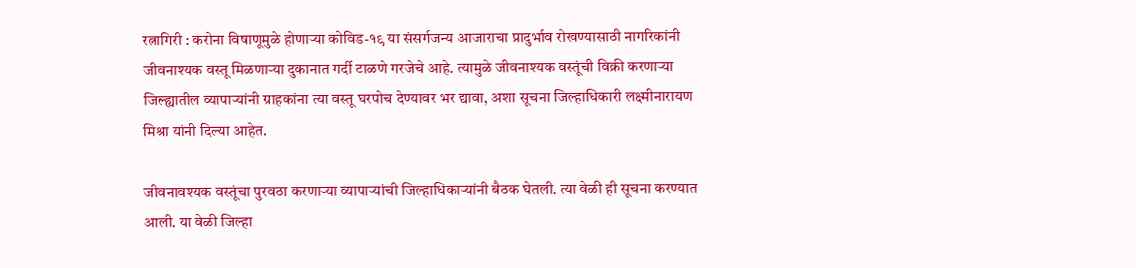रत्नागिरी : करोना विषाणूमुळे होणाऱ्या कोविड-१९ या संसर्गजन्य आजाराचा प्रादुर्भाव रोखण्यासाठी नागरिकांनी जीवनाश्यक वस्तू मिळणाऱ्या दुकानात गर्दी टाळणे गरजेचे आहे. त्यामुळे जीवनाश्यक वस्तूंची विक्री करणाऱ्या जिल्ह्यातील व्यापाऱ्यांनी ग्राहकांना त्या वस्तू घरपोच देण्यावर भर द्यावा, अशा सूचना जिल्हाधिकारी लक्ष्मीनारायण मिश्रा यांनी दिल्या आहेत.

जीवनावश्यक वस्तूंचा पुरवठा करणाऱ्या व्यापाऱ्यांची जिल्हाधिकाऱ्यांनी बैठक घेतली. त्या वेळी ही सूचना करण्यात आली. या वेळी जिल्हा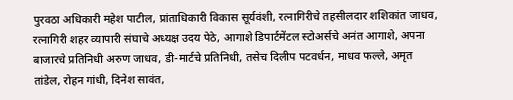पुरवठा अधिकारी महेश पाटील, प्रांताधिकारी विकास सूर्यवंशी, रत्नागिरीचे तहसीलदार शशिकांत जाधव, रत्नागिरी शहर व्यापारी संघाचे अध्यक्ष उदय पेठे, आगाशे डिपार्टमेंटल स्टोअर्सचे अनंत आगाशे, अपना बाजारचे प्रतिनिधी अरुण जाधव, डी-मार्टचे प्रतिनिधी, तसेच दिलीप पटवर्धन, माधव फल्ले, अमृत तांडेल, रोहन गांधी, दिनेश सावंत,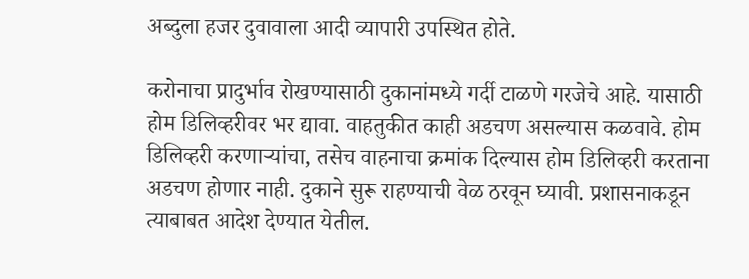अब्दुला हजर दुवावाला आदी व्यापारी उपस्थित होते.

करोनाचा प्रादुर्भाव रोखण्यासाठी दुकानांमध्ये गर्दी टाळणे गरजेचे आहे. यासाठी होम डिलिव्हरीवर भर द्यावा. वाहतुकीत काही अडचण असल्यास कळवावे. होम डिलिव्हरी करणाऱ्यांचा, तसेच वाहनाचा क्रमांक दिल्यास होम डिलिव्हरी करताना अडचण होणार नाही. दुकाने सुरू राहण्याची वेळ ठरवून घ्यावी. प्रशासनाकडून त्याबाबत आदेश देण्यात येतील.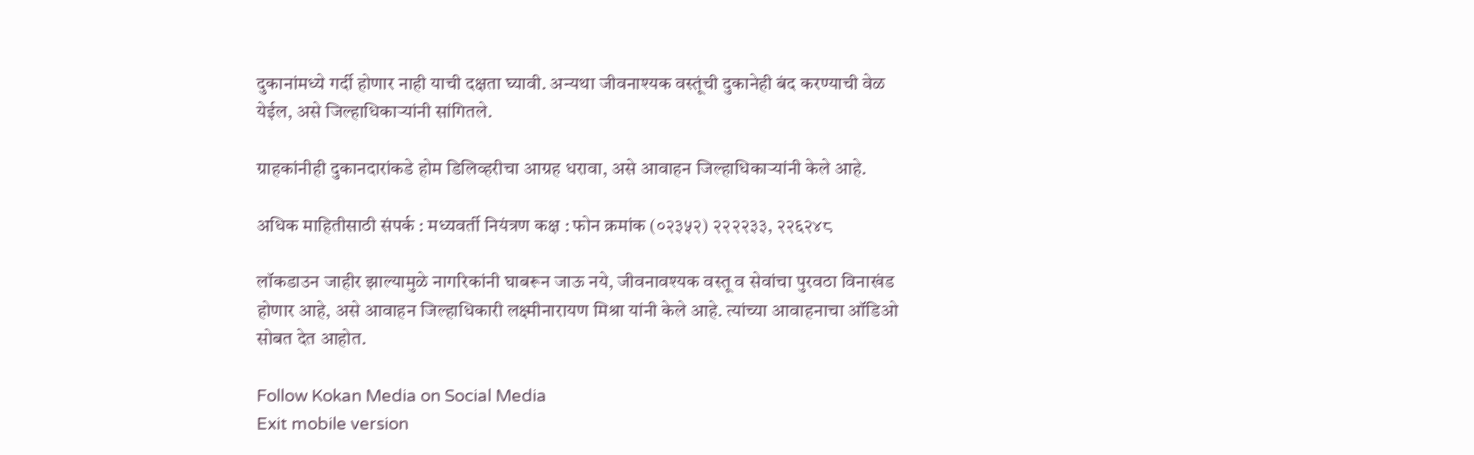दुकानांमध्ये गर्दी होणार नाही याची दक्षता घ्यावी. अन्यथा जीवनाश्यक वस्तूंची दुकानेही बंद करण्याची वेळ येईल, असे जिल्हाधिकाऱ्यांनी सांगितले.

ग्राहकांनीही दुकानदारांकडे होम डिलिव्हरीचा आग्रह धरावा, असे आवाहन जिल्हाधिकाऱ्यांनी केले आहे.

अधिक माहितीसाठी संपर्क : मध्यवर्ती नियंत्रण कक्ष : फोन क्रमांक (०२३५२) २२२२३३, २२६२४८

लॉकडाउन जाहीर झाल्यामुळे नागरिकांनी घाबरून जाऊ नये, जीवनावश्यक वस्तू व सेवांचा पुरवठा विनाखंड होणार आहे, असे आवाहन जिल्हाधिकारी लक्ष्मीनारायण मिश्रा यांनी केले आहे. त्यांच्या आवाहनाचा ऑडिओ सोबत देत आहोत.

Follow Kokan Media on Social Media
Exit mobile version